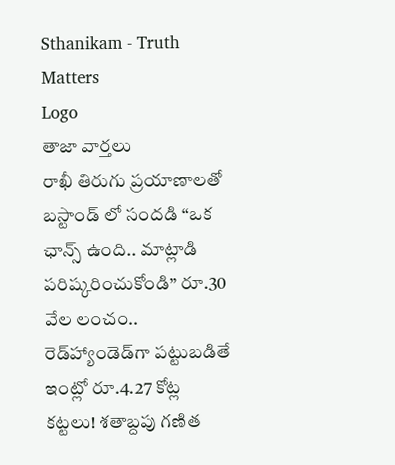Sthanikam - Truth Matters
Logo
తాజా వార్తలు
రాఖీ తిరుగు ప్రయాణాలతో బస్టాండ్ లో సందడి “ఒక ఛాన్స్‌ ఉంది.. మాట్లాడి పరిష్కరించుకోండి” రూ.30 వేల లంచం.. రెడ్‌హ్యాండెడ్‌గా పట్టుబడితే ఇంట్లో రూ.4.27 కోట్ల కట్టలు! శతాబ్దపు గణిత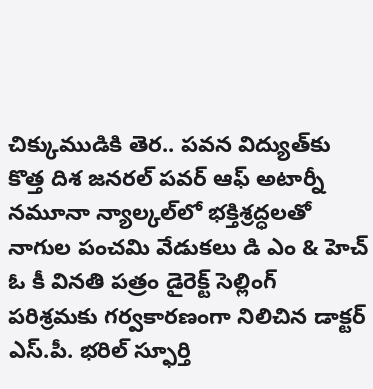చిక్కుముడికి తెర.. పవన విద్యుత్‌కు కొత్త దిశ జనరల్ పవర్ ఆఫ్ అటార్నీ నమూనా న్యాల్కల్‌లో భక్తిశ్రద్ధలతో నాగుల పంచమి వేడుకలు డి ఎం & హెచ్ ఓ కీ వినతి పత్రం డైరెక్ట్ సెల్లింగ్ పరిశ్రమకు గర్వకారణంగా నిలిచిన డాక్టర్ ఎస్.పీ. భరిల్ స్ఫూర్తి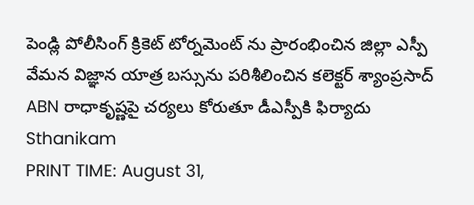పెండ్లి పోలీసింగ్ క్రికెట్ టోర్నమెంట్ ను ప్రారంభించిన జిల్లా ఎస్పీ వేమన విజ్ఞాన యాత్ర బస్సును పరిశీలించిన కలెక్టర్ శ్యాంప్రసాద్ ABN రాధాకృష్ణపై చర్యలు కోరుతూ డీఎస్పీకి ఫిర్యాదు
Sthanikam
PRINT TIME: August 31,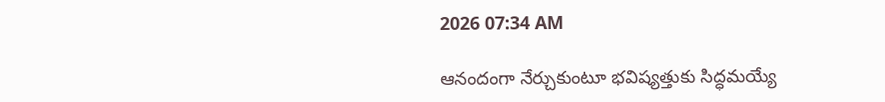2026 07:34 AM

ఆనందంగా నేర్చుకుంటూ భవిష్యత్తుకు సిద్ధమయ్యే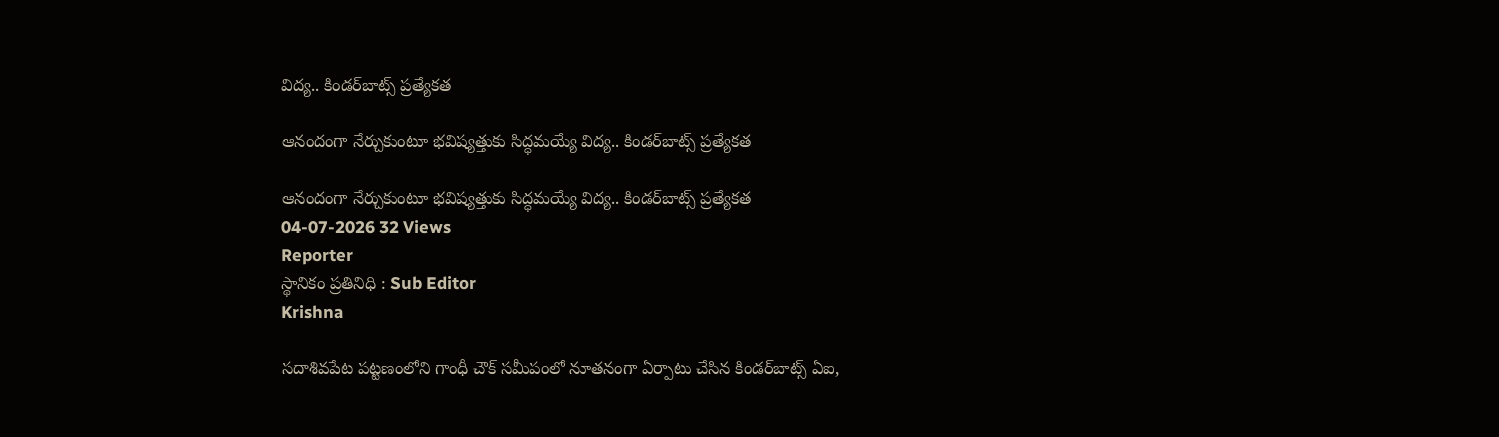విద్య.. కిండర్‌బాట్స్ ప్రత్యేకత

ఆనందంగా నేర్చుకుంటూ భవిష్యత్తుకు సిద్ధమయ్యే విద్య.. కిండర్‌బాట్స్ ప్రత్యేకత

ఆనందంగా నేర్చుకుంటూ భవిష్యత్తుకు సిద్ధమయ్యే విద్య.. కిండర్‌బాట్స్ ప్రత్యేకత
04-07-2026 32 Views
Reporter
స్థానికం ప్రతినిధి : Sub Editor
Krishna

సదాశివపేట పట్టణంలోని గాంధీ చౌక్ సమీపంలో నూతనంగా ఏర్పాటు చేసిన కిండర్‌బాట్స్ ఏఐ,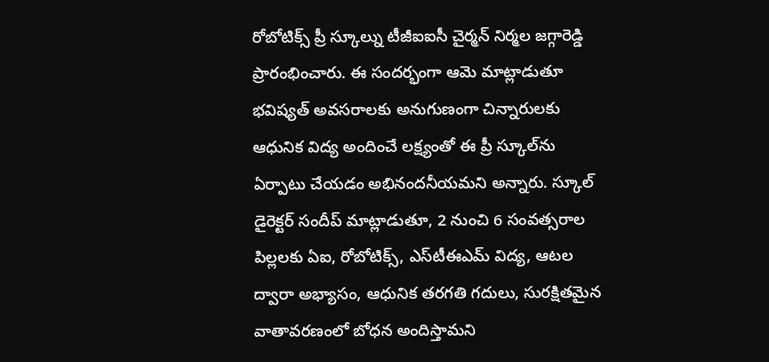రోబోటిక్స్ ప్రీ స్కూల్ను టీజీఐఐసీ చైర్మన్ నిర్మల జగ్గారెడ్డి ప్రారంభించారు. ఈ సందర్భంగా ఆమె మాట్లాడుతూ భవిష్యత్ అవసరాలకు అనుగుణంగా చిన్నారులకు ఆధునిక విద్య అందించే లక్ష్యంతో ఈ ప్రీ స్కూల్‌ను ఏర్పాటు చేయడం అభినందనీయమని అన్నారు. స్కూల్ డైరెక్టర్ సందీప్ మాట్లాడుతూ, 2 నుంచి 6 సంవత్సరాల పిల్లలకు ఏఐ, రోబోటిక్స్, ఎస్‌టీఈఎమ్ విద్య, ఆటల ద్వారా అభ్యాసం, ఆధునిక తరగతి గదులు, సురక్షితమైన వాతావరణంలో బోధన అందిస్తామని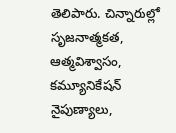తెలిపారు. చిన్నారుల్లో సృజనాత్మకత, ఆత్మవిశ్వాసం, కమ్యూనికేషన్ నైపుణ్యాలు,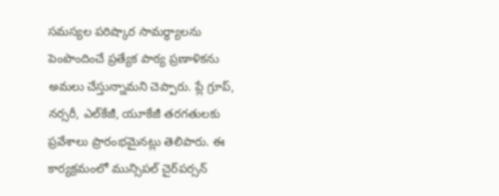సమస్యల పరిష్కార సామర్థ్యాలను పెంపొందించే ప్రత్యేక పాఠ్య ప్రణాళికను అమలు చేస్తున్నామని చెప్పారు. ప్లే గ్రూప్, నర్సరీ, ఎల్‌కేజీ, యూకేజీ తరగతులకు ప్రవేశాలు ప్రారంభమైనట్లు తెలిపారు. ఈ కార్యక్రమంలో మున్సిపల్ చైర్‌పర్సన్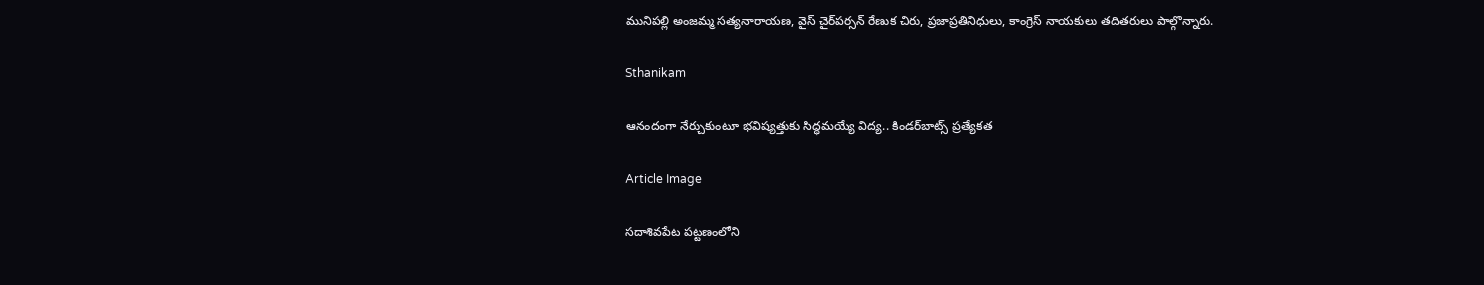మునిపల్లి అంజమ్మ సత్యనారాయణ, వైస్ చైర్‌పర్సన్ రేణుక చిరు, ప్రజాప్రతినిధులు, కాంగ్రెస్ నాయకులు తదితరులు పాల్గొన్నారు.

Sthanikam

ఆనందంగా నేర్చుకుంటూ భవిష్యత్తుకు సిద్ధమయ్యే విద్య.. కిండర్‌బాట్స్ ప్రత్యేకత

Article Image

సదాశివపేట పట్టణంలోని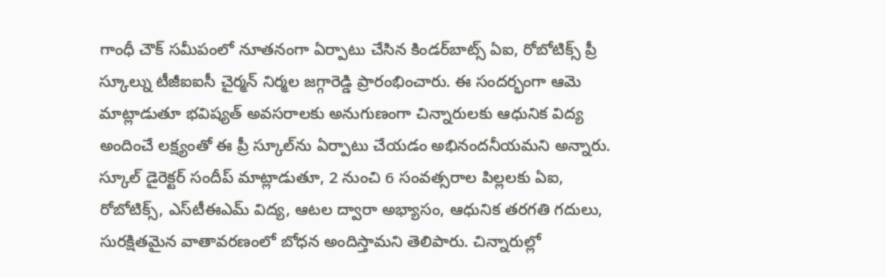గాంధీ చౌక్ సమీపంలో నూతనంగా ఏర్పాటు చేసిన కిండర్‌బాట్స్ ఏఐ, రోబోటిక్స్ ప్రీ స్కూల్ను టీజీఐఐసీ చైర్మన్ నిర్మల జగ్గారెడ్డి ప్రారంభించారు. ఈ సందర్భంగా ఆమె మాట్లాడుతూ భవిష్యత్ అవసరాలకు అనుగుణంగా చిన్నారులకు ఆధునిక విద్య అందించే లక్ష్యంతో ఈ ప్రీ స్కూల్‌ను ఏర్పాటు చేయడం అభినందనీయమని అన్నారు. స్కూల్ డైరెక్టర్ సందీప్ మాట్లాడుతూ, 2 నుంచి 6 సంవత్సరాల పిల్లలకు ఏఐ, రోబోటిక్స్, ఎస్‌టీఈఎమ్ విద్య, ఆటల ద్వారా అభ్యాసం, ఆధునిక తరగతి గదులు, సురక్షితమైన వాతావరణంలో బోధన అందిస్తామని తెలిపారు. చిన్నారుల్లో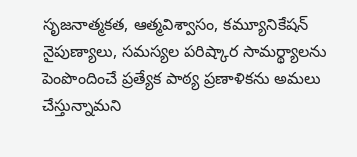సృజనాత్మకత, ఆత్మవిశ్వాసం, కమ్యూనికేషన్ నైపుణ్యాలు, సమస్యల పరిష్కార సామర్థ్యాలను పెంపొందించే ప్రత్యేక పాఠ్య ప్రణాళికను అమలు చేస్తున్నామని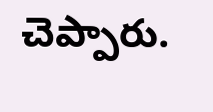చెప్పారు.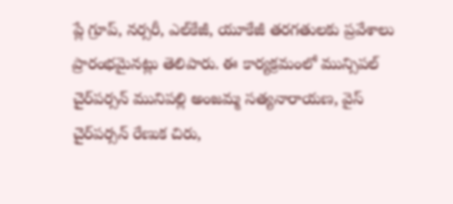ప్లే గ్రూప్, నర్సరీ, ఎల్‌కేజీ, యూకేజీ తరగతులకు ప్రవేశాలు ప్రారంభమైనట్లు తెలిపారు. ఈ కార్యక్రమంలో మున్సిపల్ చైర్‌పర్సన్ మునిపల్లి అంజమ్మ సత్యనారాయణ, వైస్ చైర్‌పర్సన్ రేణుక చిరు,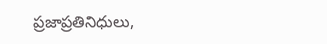ప్రజాప్రతినిధులు,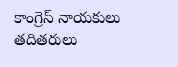కాంగ్రెస్ నాయకులు తదితరులు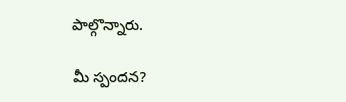పాల్గొన్నారు.

మీ స్పందన?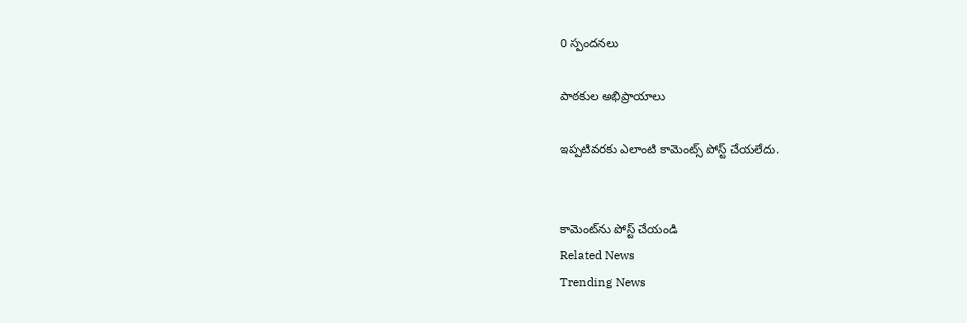0 స్పందనలు

పాఠకుల అభిప్రాయాలు

ఇప్పటివరకు ఎలాంటి కామెంట్స్ పోస్ట్ చేయలేదు.


కామెంట్‌ను పోస్ట్ చేయండి
Related News
Trending News